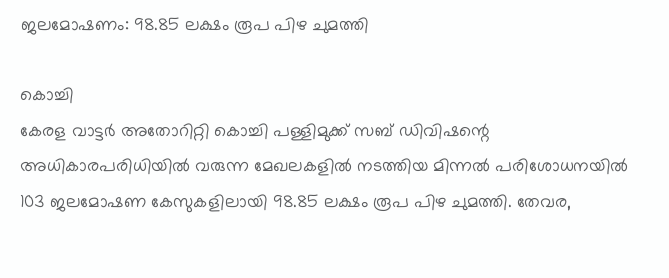ജലമോഷണം: 98.85 ലക്ഷം രൂപ പിഴ ചുമത്തി

കൊച്ചി
കേരള വാട്ടർ അതോറിറ്റി കൊച്ചി പള്ളിമുക്ക് സബ് ഡിവിഷന്റെ അധികാരപരിധിയിൽ വരുന്ന മേഖലകളിൽ നടത്തിയ മിന്നൽ പരിശോധനയിൽ 103 ജലമോഷണ കേസുകളിലായി 98.85 ലക്ഷം രൂപ പിഴ ചുമത്തി. തേവര,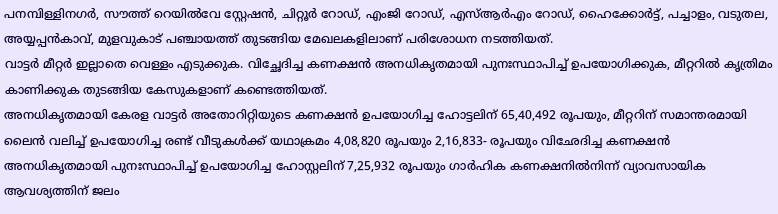പനമ്പിള്ളിനഗർ, സൗത്ത് റെയിൽവേ സ്റ്റേഷൻ, ചിറ്റൂർ റോഡ്, എംജി റോഡ്, എസ്ആർഎം റോഡ്, ഹൈക്കോർട്ട്, പച്ചാളം, വടുതല, അയ്യപ്പൻകാവ്, മുളവുകാട് പഞ്ചായത്ത് തുടങ്ങിയ മേഖലകളിലാണ് പരിശോധന നടത്തിയത്.
വാട്ടർ മീറ്റർ ഇല്ലാതെ വെള്ളം എടുക്കുക. വിച്ഛേദിച്ച കണക്ഷൻ അനധികൃതമായി പുനഃസ്ഥാപിച്ച് ഉപയോഗിക്കുക, മീറ്ററിൽ കൃത്രിമം കാണിക്കുക തുടങ്ങിയ കേസുകളാണ് കണ്ടെത്തിയത്.
അനധികൃതമായി കേരള വാട്ടർ അതോറിറ്റിയുടെ കണക്ഷൻ ഉപയോഗിച്ച ഹോട്ടലിന് 65,40,492 രൂപയും, മീറ്ററിന് സമാന്തരമായി ലൈൻ വലിച്ച് ഉപയോഗിച്ച രണ്ട് വീടുകൾക്ക് യഥാക്രമം 4,08,820 രൂപയും 2,16,833- രൂപയും വിഛേദിച്ച കണക്ഷൻ അനധികൃതമായി പുനഃസ്ഥാപിച്ച് ഉപയോഗിച്ച ഹോസ്റ്റലിന് 7,25,932 രൂപയും ഗാർഹിക കണക്ഷനിൽനിന്ന് വ്യാവസായിക ആവശ്യത്തിന് ജലം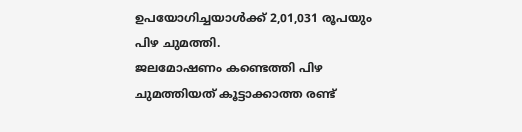ഉപയോഗിച്ചയാൾക്ക് 2,01,031 രൂപയും പിഴ ചുമത്തി.
ജലമോഷണം കണ്ടെത്തി പിഴ ചുമത്തിയത് കൂട്ടാക്കാത്ത രണ്ട്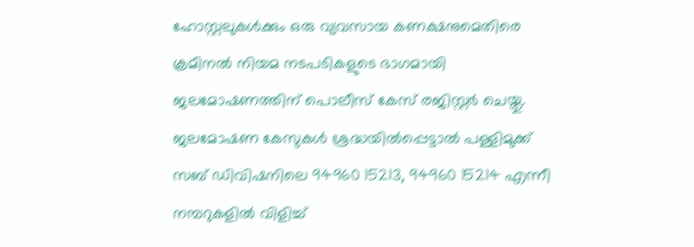ഹോസ്റ്റലുകൾക്കും ഒരു വ്യവസായ കണക്ഷനുമെതിരെ ക്രമിനൽ നിയമ നടപടികളുടെ ഭാഗമായി ജലമോഷണത്തിന് പൊലീസ് കേസ് രജിസ്റ്റർ ചെയ്തു. ജലമോഷണ കേസുകൾ ശ്രദ്ധയിൽപ്പെട്ടാൽ പള്ളിമുക്ക് സബ് ഡിവിഷനിലെ 94960 15213, 94960 15214 എന്നീ നമ്പറുകളിൽ വിളിച്ച്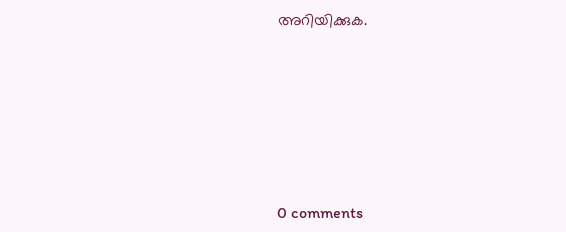അറിയിക്കുക.










0 comments